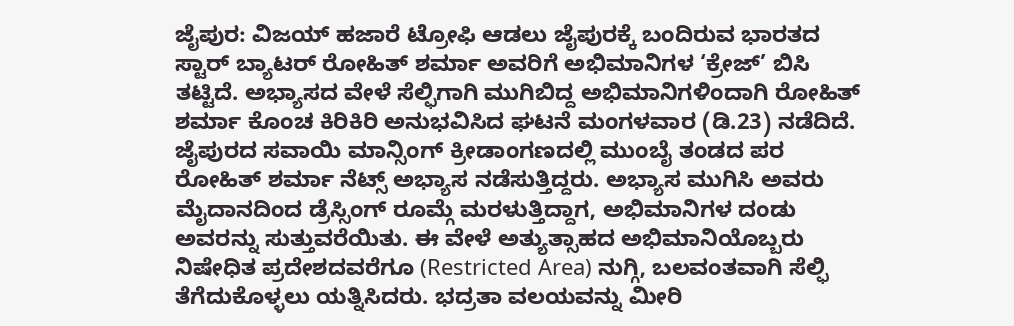ಜೈಪುರ: ವಿಜಯ್ ಹಜಾರೆ ಟ್ರೋಫಿ ಆಡಲು ಜೈಪುರಕ್ಕೆ ಬಂದಿರುವ ಭಾರತದ ಸ್ಟಾರ್ ಬ್ಯಾಟರ್ ರೋಹಿತ್ ಶರ್ಮಾ ಅವರಿಗೆ ಅಭಿಮಾನಿಗಳ ‘ಕ್ರೇಜ್’ ಬಿಸಿ ತಟ್ಟಿದೆ. ಅಭ್ಯಾಸದ ವೇಳೆ ಸೆಲ್ಫಿಗಾಗಿ ಮುಗಿಬಿದ್ದ ಅಭಿಮಾನಿಗಳಿಂದಾಗಿ ರೋಹಿತ್ ಶರ್ಮಾ ಕೊಂಚ ಕಿರಿಕಿರಿ ಅನುಭವಿಸಿದ ಘಟನೆ ಮಂಗಳವಾರ (ಡಿ.23) ನಡೆದಿದೆ.
ಜೈಪುರದ ಸವಾಯಿ ಮಾನ್ಸಿಂಗ್ ಕ್ರೀಡಾಂಗಣದಲ್ಲಿ ಮುಂಬೈ ತಂಡದ ಪರ ರೋಹಿತ್ ಶರ್ಮಾ ನೆಟ್ಸ್ ಅಭ್ಯಾಸ ನಡೆಸುತ್ತಿದ್ದರು. ಅಭ್ಯಾಸ ಮುಗಿಸಿ ಅವರು ಮೈದಾನದಿಂದ ಡ್ರೆಸ್ಸಿಂಗ್ ರೂಮ್ಗೆ ಮರಳುತ್ತಿದ್ದಾಗ, ಅಭಿಮಾನಿಗಳ ದಂಡು ಅವರನ್ನು ಸುತ್ತುವರೆಯಿತು. ಈ ವೇಳೆ ಅತ್ಯುತ್ಸಾಹದ ಅಭಿಮಾನಿಯೊಬ್ಬರು ನಿಷೇಧಿತ ಪ್ರದೇಶದವರೆಗೂ (Restricted Area) ನುಗ್ಗಿ, ಬಲವಂತವಾಗಿ ಸೆಲ್ಫಿ ತೆಗೆದುಕೊಳ್ಳಲು ಯತ್ನಿಸಿದರು. ಭದ್ರತಾ ವಲಯವನ್ನು ಮೀರಿ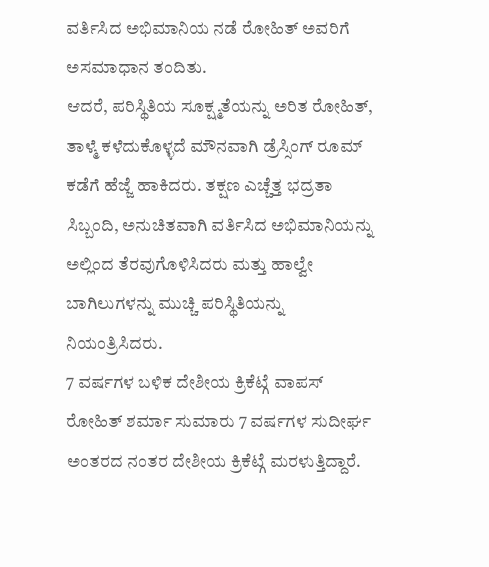ವರ್ತಿಸಿದ ಅಭಿಮಾನಿಯ ನಡೆ ರೋಹಿತ್ ಅವರಿಗೆ ಅಸಮಾಧಾನ ತಂದಿತು.
ಆದರೆ, ಪರಿಸ್ಥಿತಿಯ ಸೂಕ್ಷ್ಮತೆಯನ್ನು ಅರಿತ ರೋಹಿತ್, ತಾಳ್ಮೆ ಕಳೆದುಕೊಳ್ಳದೆ ಮೌನವಾಗಿ ಡ್ರೆಸ್ಸಿಂಗ್ ರೂಮ್ ಕಡೆಗೆ ಹೆಜ್ಜೆ ಹಾಕಿದರು. ತಕ್ಷಣ ಎಚ್ಚೆತ್ತ ಭದ್ರತಾ ಸಿಬ್ಬಂದಿ, ಅನುಚಿತವಾಗಿ ವರ್ತಿಸಿದ ಅಭಿಮಾನಿಯನ್ನು ಅಲ್ಲಿಂದ ತೆರವುಗೊಳಿಸಿದರು ಮತ್ತು ಹಾಲ್ವೇ ಬಾಗಿಲುಗಳನ್ನು ಮುಚ್ಚಿ ಪರಿಸ್ಥಿತಿಯನ್ನು ನಿಯಂತ್ರಿಸಿದರು.
7 ವರ್ಷಗಳ ಬಳಿಕ ದೇಶೀಯ ಕ್ರಿಕೆಟ್ಗೆ ವಾಪಸ್
ರೋಹಿತ್ ಶರ್ಮಾ ಸುಮಾರು 7 ವರ್ಷಗಳ ಸುದೀರ್ಘ ಅಂತರದ ನಂತರ ದೇಶೀಯ ಕ್ರಿಕೆಟ್ಗೆ ಮರಳುತ್ತಿದ್ದಾರೆ.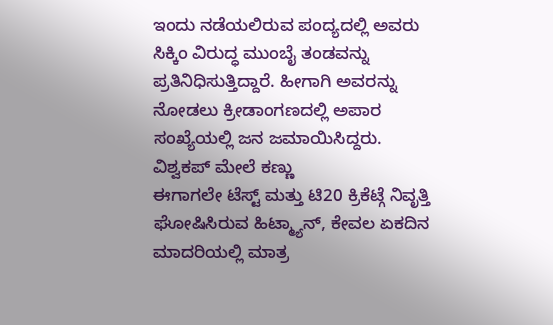ಇಂದು ನಡೆಯಲಿರುವ ಪಂದ್ಯದಲ್ಲಿ ಅವರು ಸಿಕ್ಕಿಂ ವಿರುದ್ಧ ಮುಂಬೈ ತಂಡವನ್ನು ಪ್ರತಿನಿಧಿಸುತ್ತಿದ್ದಾರೆ. ಹೀಗಾಗಿ ಅವರನ್ನು ನೋಡಲು ಕ್ರೀಡಾಂಗಣದಲ್ಲಿ ಅಪಾರ ಸಂಖ್ಯೆಯಲ್ಲಿ ಜನ ಜಮಾಯಿಸಿದ್ದರು.
ವಿಶ್ವಕಪ್ ಮೇಲೆ ಕಣ್ಣು
ಈಗಾಗಲೇ ಟೆಸ್ಟ್ ಮತ್ತು ಟಿ20 ಕ್ರಿಕೆಟ್ಗೆ ನಿವೃತ್ತಿ ಘೋಷಿಸಿರುವ ಹಿಟ್ಮ್ಯಾನ್, ಕೇವಲ ಏಕದಿನ ಮಾದರಿಯಲ್ಲಿ ಮಾತ್ರ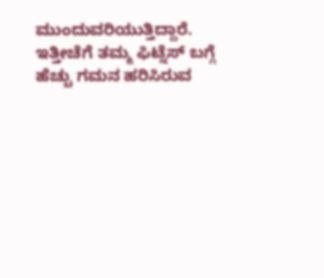ಮುಂದುವರಿಯುತ್ತಿದ್ದಾರೆ. ಇತ್ತೀಚೆಗೆ ತಮ್ಮ ಫಿಟ್ನೆಸ್ ಬಗ್ಗೆ ಹೆಚ್ಚು ಗಮನ ಹರಿಸಿರುವ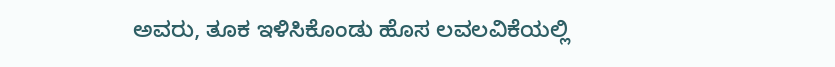ಅವರು, ತೂಕ ಇಳಿಸಿಕೊಂಡು ಹೊಸ ಲವಲವಿಕೆಯಲ್ಲಿ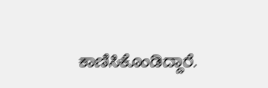ಕಾಣಿಸಿಕೊಂಡಿದ್ದಾರೆ.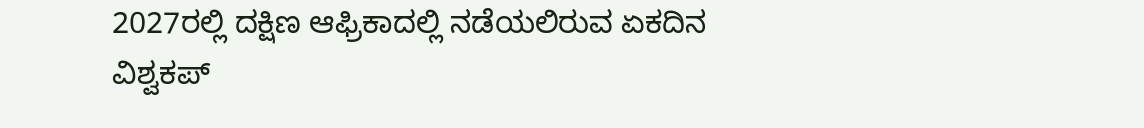2027ರಲ್ಲಿ ದಕ್ಷಿಣ ಆಫ್ರಿಕಾದಲ್ಲಿ ನಡೆಯಲಿರುವ ಏಕದಿನ ವಿಶ್ವಕಪ್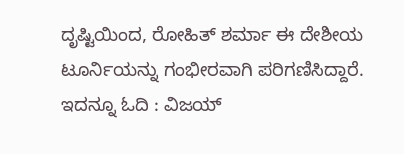ದೃಷ್ಟಿಯಿಂದ, ರೋಹಿತ್ ಶರ್ಮಾ ಈ ದೇಶೀಯ ಟೂರ್ನಿಯನ್ನು ಗಂಭೀರವಾಗಿ ಪರಿಗಣಿಸಿದ್ದಾರೆ.
ಇದನ್ನೂ ಓದಿ : ವಿಜಯ್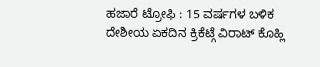ಹಜಾರೆ ಟ್ರೋಫಿ : 15 ವರ್ಷಗಳ ಬಳಿಕ ದೇಶೀಯ ಏಕದಿನ ಕ್ರಿಕೆಟ್ಗೆ ವಿರಾಟ್ ಕೊಹ್ಲಿ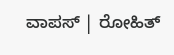ವಾಪಸ್ | ರೋಹಿತ್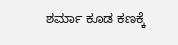ಶರ್ಮಾ ಕೂಡ ಕಣಕ್ಕೆ